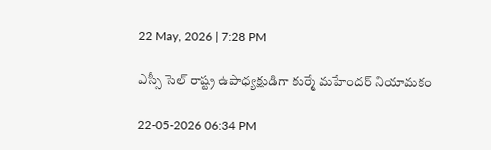22 May, 2026 | 7:28 PM

ఎస్సీ సెల్ రాష్ట్ర ఉపాధ్యక్షుడిగా కుర్మే మహేందర్ నియామకం

22-05-2026 06:34 PM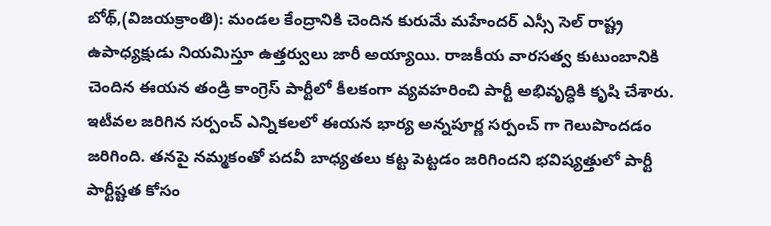బోథ్,(విజయక్రాంతి): మండల కేంద్రానికి చెందిన కురుమే మహేందర్ ఎస్సీ సెల్ రాష్ట్ర ఉపాధ్యక్షుడు నియమిస్తూ ఉత్తర్వులు జారీ అయ్యాయి. రాజకీయ వారసత్వ కుటుంబానికి చెందిన ఈయన తండ్రి కాంగ్రెస్ పార్టీలో కీలకంగా వ్యవహరించి పార్టీ అభివృద్ధికి కృషి చేశారు. ఇటీవల జరిగిన సర్పంచ్ ఎన్నికలలో ఈయన భార్య అన్నపూర్ణ సర్పంచ్ గా గెలుపొందడం జరిగింది. తనపై నమ్మకంతో పదవీ బాధ్యతలు కట్ట పెట్టడం జరిగిందని భవిష్యత్తులో పార్టీ పార్టీష్టత కోసం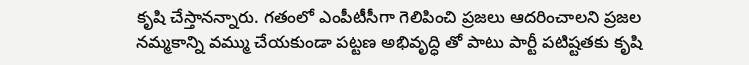కృషి చేస్తానన్నారు. గతంలో ఎంపీటీసీగా గెలిపించి ప్రజలు ఆదరించాలని ప్రజల నమ్మకాన్ని వమ్ము చేయకుండా పట్టణ అభివృద్ధి తో పాటు పార్టీ పటిష్టతకు కృషి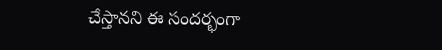చేస్తానని ఈ సందర్భంగా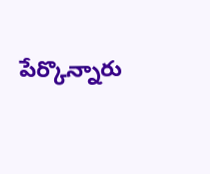పేర్కొన్నారు